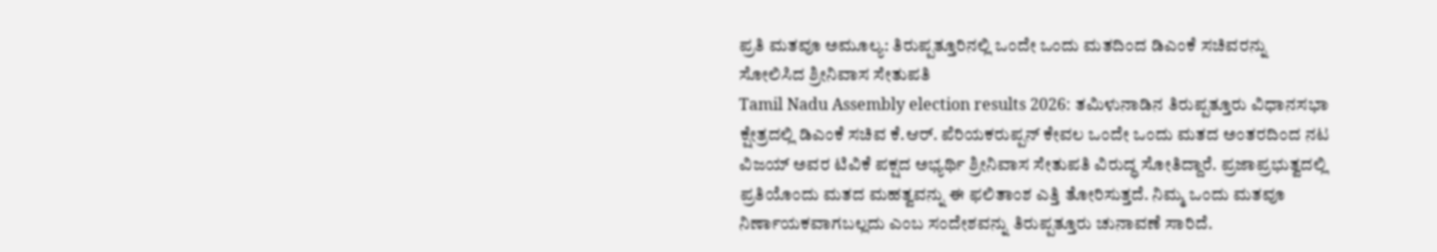ಪ್ರತಿ ಮತವೂ ಅಮೂಲ್ಯ: ತಿರುಪ್ಪತ್ತೂರಿನಲ್ಲಿ ಒಂದೇ ಒಂದು ಮತದಿಂದ ಡಿಎಂಕೆ ಸಚಿವರನ್ನು ಸೋಲಿಸಿದ ಶ್ರೀನಿವಾಸ ಸೇತುಪತಿ
Tamil Nadu Assembly election results 2026: ತಮಿಳುನಾಡಿನ ತಿರುಪ್ಪತ್ತೂರು ವಿಧಾನಸಭಾ ಕ್ಷೇತ್ರದಲ್ಲಿ ಡಿಎಂಕೆ ಸಚಿವ ಕೆ.ಆರ್. ಪೆರಿಯಕರುಪ್ಪನ್ ಕೇವಲ ಒಂದೇ ಒಂದು ಮತದ ಅಂತರದಿಂದ ನಟ ವಿಜಯ್ ಅವರ ಟಿವಿಕೆ ಪಕ್ಷದ ಅಭ್ಯರ್ಥಿ ಶ್ರೀನಿವಾಸ ಸೇತುಪತಿ ವಿರುದ್ಧ ಸೋತಿದ್ದಾರೆ. ಪ್ರಜಾಪ್ರಭುತ್ವದಲ್ಲಿ ಪ್ರತಿಯೊಂದು ಮತದ ಮಹತ್ವವನ್ನು ಈ ಫಲಿತಾಂಶ ಎತ್ತಿ ತೋರಿಸುತ್ತದೆ. ನಿಮ್ಮ ಒಂದು ಮತವೂ ನಿರ್ಣಾಯಕವಾಗಬಲ್ಲದು ಎಂಬ ಸಂದೇಶವನ್ನು ತಿರುಪ್ಪತ್ತೂರು ಚುನಾವಣೆ ಸಾರಿದೆ.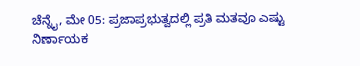ಚೆನ್ನೈ, ಮೇ 05: ಪ್ರಜಾಪ್ರಭುತ್ವದಲ್ಲಿ ಪ್ರತಿ ಮತವೂ ಎಷ್ಟು ನಿರ್ಣಾಯಕ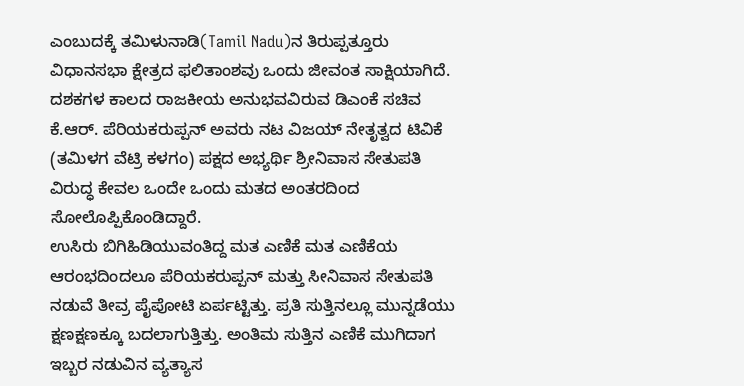ಎಂಬುದಕ್ಕೆ ತಮಿಳುನಾಡಿ(Tamil Nadu)ನ ತಿರುಪ್ಪತ್ತೂರು ವಿಧಾನಸಭಾ ಕ್ಷೇತ್ರದ ಫಲಿತಾಂಶವು ಒಂದು ಜೀವಂತ ಸಾಕ್ಷಿಯಾಗಿದೆ. ದಶಕಗಳ ಕಾಲದ ರಾಜಕೀಯ ಅನುಭವವಿರುವ ಡಿಎಂಕೆ ಸಚಿವ ಕೆ.ಆರ್. ಪೆರಿಯಕರುಪ್ಪನ್ ಅವರು ನಟ ವಿಜಯ್ ನೇತೃತ್ವದ ಟಿವಿಕೆ (ತಮಿಳಗ ವೆಟ್ರಿ ಕಳಗಂ) ಪಕ್ಷದ ಅಭ್ಯರ್ಥಿ ಶ್ರೀನಿವಾಸ ಸೇತುಪತಿ ವಿರುದ್ಧ ಕೇವಲ ಒಂದೇ ಒಂದು ಮತದ ಅಂತರದಿಂದ ಸೋಲೊಪ್ಪಿಕೊಂಡಿದ್ದಾರೆ.
ಉಸಿರು ಬಿಗಿಹಿಡಿಯುವಂತಿದ್ದ ಮತ ಎಣಿಕೆ ಮತ ಎಣಿಕೆಯ ಆರಂಭದಿಂದಲೂ ಪೆರಿಯಕರುಪ್ಪನ್ ಮತ್ತು ಸೀನಿವಾಸ ಸೇತುಪತಿ ನಡುವೆ ತೀವ್ರ ಪೈಪೋಟಿ ಏರ್ಪಟ್ಟಿತ್ತು. ಪ್ರತಿ ಸುತ್ತಿನಲ್ಲೂ ಮುನ್ನಡೆಯು ಕ್ಷಣಕ್ಷಣಕ್ಕೂ ಬದಲಾಗುತ್ತಿತ್ತು. ಅಂತಿಮ ಸುತ್ತಿನ ಎಣಿಕೆ ಮುಗಿದಾಗ ಇಬ್ಬರ ನಡುವಿನ ವ್ಯತ್ಯಾಸ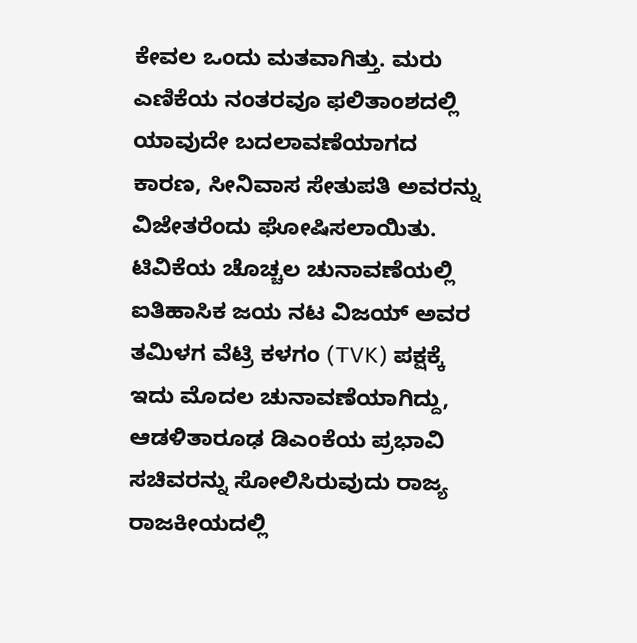ಕೇವಲ ಒಂದು ಮತವಾಗಿತ್ತು. ಮರು ಎಣಿಕೆಯ ನಂತರವೂ ಫಲಿತಾಂಶದಲ್ಲಿ ಯಾವುದೇ ಬದಲಾವಣೆಯಾಗದ ಕಾರಣ, ಸೀನಿವಾಸ ಸೇತುಪತಿ ಅವರನ್ನು ವಿಜೇತರೆಂದು ಘೋಷಿಸಲಾಯಿತು.
ಟಿವಿಕೆಯ ಚೊಚ್ಚಲ ಚುನಾವಣೆಯಲ್ಲಿ ಐತಿಹಾಸಿಕ ಜಯ ನಟ ವಿಜಯ್ ಅವರ ತಮಿಳಗ ವೆಟ್ರಿ ಕಳಗಂ (TVK) ಪಕ್ಷಕ್ಕೆ ಇದು ಮೊದಲ ಚುನಾವಣೆಯಾಗಿದ್ದು, ಆಡಳಿತಾರೂಢ ಡಿಎಂಕೆಯ ಪ್ರಭಾವಿ ಸಚಿವರನ್ನು ಸೋಲಿಸಿರುವುದು ರಾಜ್ಯ ರಾಜಕೀಯದಲ್ಲಿ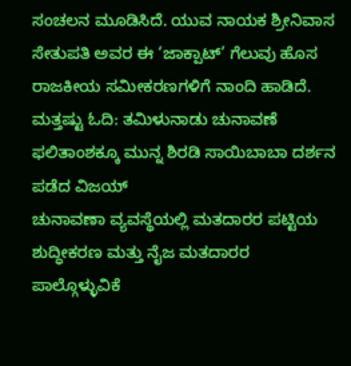ಸಂಚಲನ ಮೂಡಿಸಿದೆ. ಯುವ ನಾಯಕ ಶ್ರೀನಿವಾಸ ಸೇತುಪತಿ ಅವರ ಈ ‘ಜಾಕ್ಪಾಟ್’ ಗೆಲುವು ಹೊಸ ರಾಜಕೀಯ ಸಮೀಕರಣಗಳಿಗೆ ನಾಂದಿ ಹಾಡಿದೆ.
ಮತ್ತಷ್ಟು ಓದಿ: ತಮಿಳುನಾಡು ಚುನಾವಣೆ ಫಲಿತಾಂಶಕ್ಕೂ ಮುನ್ನ ಶಿರಡಿ ಸಾಯಿಬಾಬಾ ದರ್ಶನ ಪಡೆದ ವಿಜಯ್
ಚುನಾವಣಾ ವ್ಯವಸ್ಥೆಯಲ್ಲಿ ಮತದಾರರ ಪಟ್ಟಿಯ ಶುದ್ಧೀಕರಣ ಮತ್ತು ನೈಜ ಮತದಾರರ ಪಾಲ್ಗೊಳ್ಳುವಿಕೆ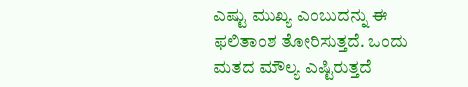ಎಷ್ಟು ಮುಖ್ಯ ಎಂಬುದನ್ನು ಈ ಫಲಿತಾಂಶ ತೋರಿಸುತ್ತದೆ. ಒಂದು ಮತದ ಮೌಲ್ಯ ಎಷ್ಟಿರುತ್ತದೆ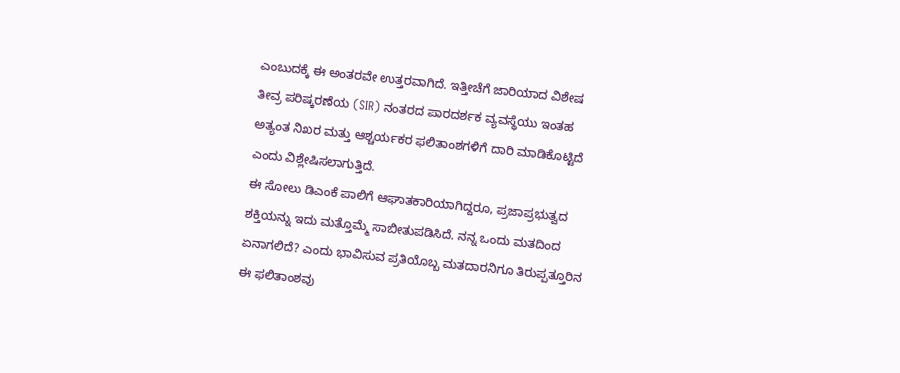ಎಂಬುದಕ್ಕೆ ಈ ಅಂತರವೇ ಉತ್ತರವಾಗಿದೆ. ಇತ್ತೀಚೆಗೆ ಜಾರಿಯಾದ ವಿಶೇಷ ತೀವ್ರ ಪರಿಷ್ಕರಣೆಯ (SIR) ನಂತರದ ಪಾರದರ್ಶಕ ವ್ಯವಸ್ಥೆಯು ಇಂತಹ ಅತ್ಯಂತ ನಿಖರ ಮತ್ತು ಆಶ್ಚರ್ಯಕರ ಫಲಿತಾಂಶಗಳಿಗೆ ದಾರಿ ಮಾಡಿಕೊಟ್ಟಿದೆ ಎಂದು ವಿಶ್ಲೇಷಿಸಲಾಗುತ್ತಿದೆ.
ಈ ಸೋಲು ಡಿಎಂಕೆ ಪಾಲಿಗೆ ಆಘಾತಕಾರಿಯಾಗಿದ್ದರೂ, ಪ್ರಜಾಪ್ರಭುತ್ವದ ಶಕ್ತಿಯನ್ನು ಇದು ಮತ್ತೊಮ್ಮೆ ಸಾಬೀತುಪಡಿಸಿದೆ. ನನ್ನ ಒಂದು ಮತದಿಂದ ಏನಾಗಲಿದೆ? ಎಂದು ಭಾವಿಸುವ ಪ್ರತಿಯೊಬ್ಬ ಮತದಾರನಿಗೂ ತಿರುಪ್ಪತ್ತೂರಿನ ಈ ಫಲಿತಾಂಶವು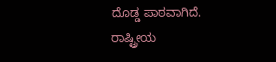ದೊಡ್ಡ ಪಾಠವಾಗಿದೆ.
ರಾಷ್ಟ್ರೀಯ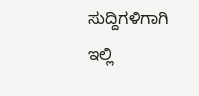ಸುದ್ದಿಗಳಿಗಾಗಿ ಇಲ್ಲಿ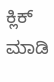ಕ್ಲಿಕ್ ಮಾಡಿ